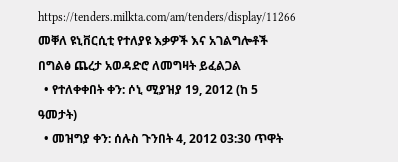https://tenders.milkta.com/am/tenders/display/11266
መቐለ ዩኒቨርሲቲ የተለያዩ እቃዎች እና አገልግሎቶች በግልፅ ጨረታ አወዳድሮ ለመግዛት ይፈልጋል
  • የተለቀቀበት ቀን: ሶኒ ሚያዝያ 19, 2012 (ከ 5 ዓመታት)
  • መዝግያ ቀን: ሰሉስ ጉንበት 4, 2012 03:30 ጥዋት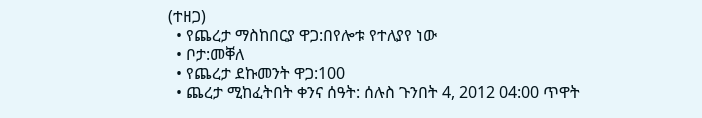(ተዘጋ)
  • የጨረታ ማስከበርያ ዋጋ:በየሎቱ የተለያየ ነው
  • ቦታ:መቐለ
  • የጨረታ ደኩመንት ዋጋ:100
  • ጨረታ ሚከፈትበት ቀንና ሰዓት: ሰሉስ ጉንበት 4, 2012 04:00 ጥዋት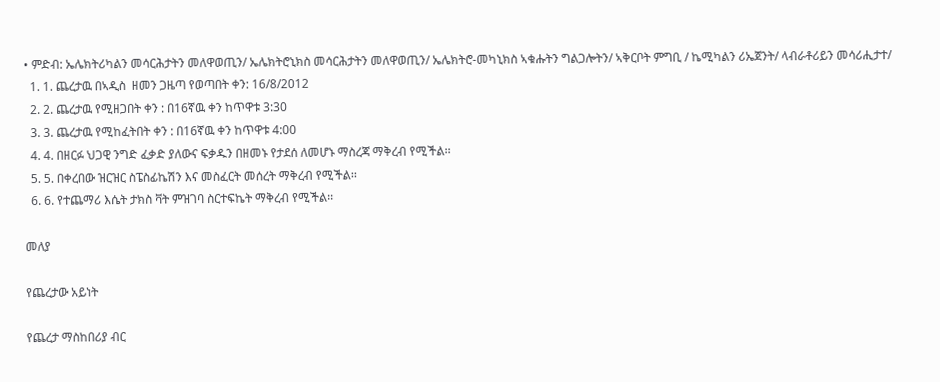• ምድብ: ኤሌክትሪካልን መሳርሕታትን መለዋወጢን/ ኤሌክትሮኒክስ መሳርሕታትን መለዋወጢን/ ኤሌክትሮ-መካኒክስ ኣቁሑትን ግልጋሎትን/ ኣቅርቦት ምግቢ / ኬሚካልን ሪኤጀንት/ ላብራቶሪይን መሳሪሒታተ/
  1. 1. ጨረታዉ በኣዲስ  ዘመን ጋዜጣ የወጣበት ቀን: 16/8/2012
  2. 2. ጨረታዉ የሚዘጋበት ቀን : በ16ኛዉ ቀን ከጥዋቱ 3:30
  3. 3. ጨረታዉ የሚከፈትበት ቀን : በ16ኛዉ ቀን ከጥዋቱ 4:00
  4. 4. በዘርፉ ህጋዊ ንግድ ፈቃድ ያለውና ፍቃዱን በዘመኑ የታደሰ ለመሆኑ ማስረጃ ማቅረብ የሚችል፡፡
  5. 5. በቀረበው ዝርዝር ስፔስፊኬሽን እና መስፈርት መሰረት ማቅረብ የሚችል፡፡
  6. 6. የተጨማሪ እሴት ታክስ ቫት ምዝገባ ስርተፍኬት ማቅረብ የሚችል፡፡

መለያ

የጨረታው አይነት

የጨረታ ማስከበሪያ ብር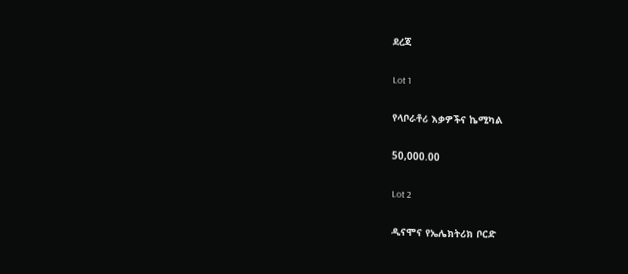ደረጃ

Lot 1

የላቦራቶሪ እቃዎችና ኬሚካል

50,000.00

Lot 2

ዲናሞና የኤሌክትሪክ ቦርድ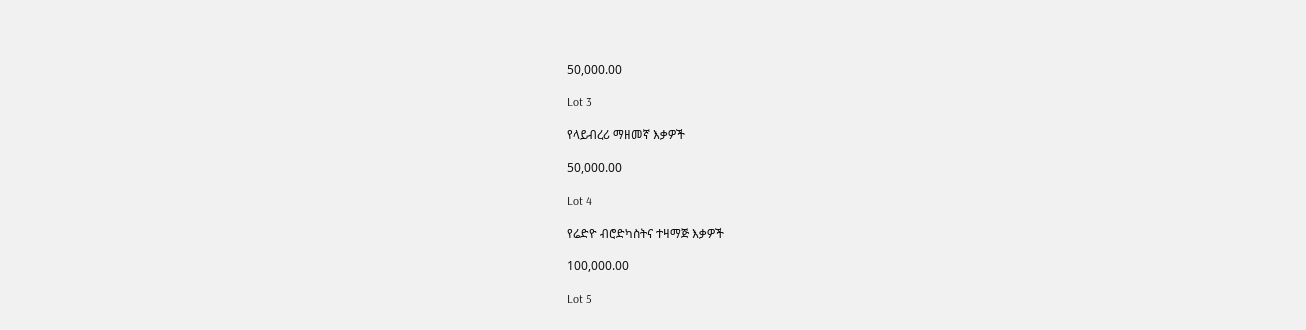50,000.00

Lot 3

የላይብረሪ ማዘመኛ እቃዎች

50,000.00

Lot 4

የሬድዮ ብሮድካስትና ተዛማጅ እቃዎች

100,000.00

Lot 5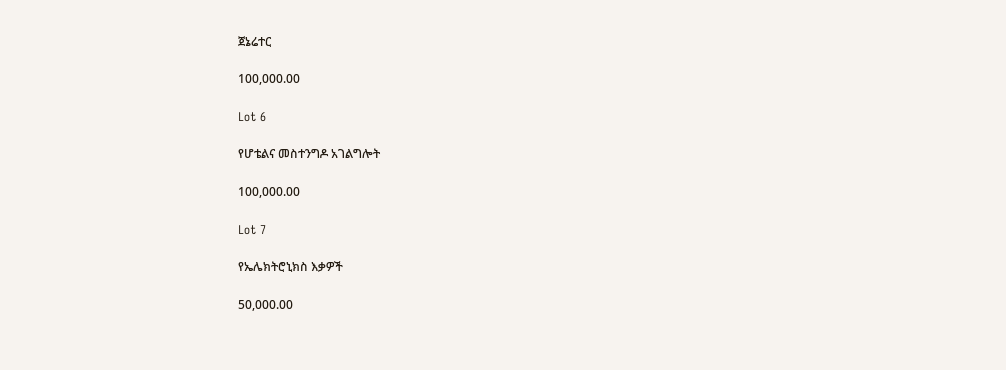ጀኔሬተር

100,000.00

Lot 6

የሆቴልና መስተንግዶ አገልግሎት

100,000.00

Lot 7

የኤሌክትሮኒክስ እቃዎች

50,000.00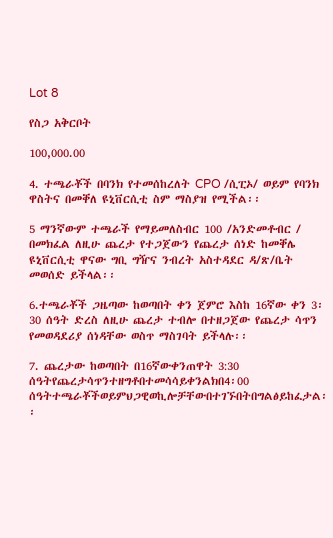Lot 8

የስጋ አቅርቦት

100,000.00

4. ተጫራቾች በባንክ የተመሰከረለት CPO /ሲፒኦ/ ወይም የባንክ ዋስትና በመቐለ ዩኒቨርሲቲ ስም ማስያዝ የሚችል፡፡

5 ማንኛውም ተጫራች የማይመለስብር 100 /አንድመቶብር / በመክፈል ለዚሁ ጨረታ የተጋጀውን የጨረታ ሰነድ ከመቐሌ ዩኒቨርሲቲ ዋናው ግቢ ግዥና ንብረት አስተዳደር ዳ/ጽ/ቤት መወሰድ ይችላል፡፡

6.ተጫራቾች ጋዜጣው ከወጣበት ቀን ጀምሮ እስከ 16ኛው ቀን 3፡30 ሰዓት ድረስ ለዚሁ ጨረታ ተብሎ በተዘጋጀው የጨረታ ሳጥን የመወዳደሪያ ሰነዳቸው ወስጥ ማስገባት ይችላሉ፡፡

7. ጨረታው ከወጣበት በ16ኛውቀንጠዋት 3:30 ሰዓትየጨረታሳጥንተዘግቶበተመሳሳይቀንልክበ4፡00 ሰዓትተጫራቾችወይምህጋዊወኪሎቻቸውበተገኙበትበግልፅይከፈታል፡፡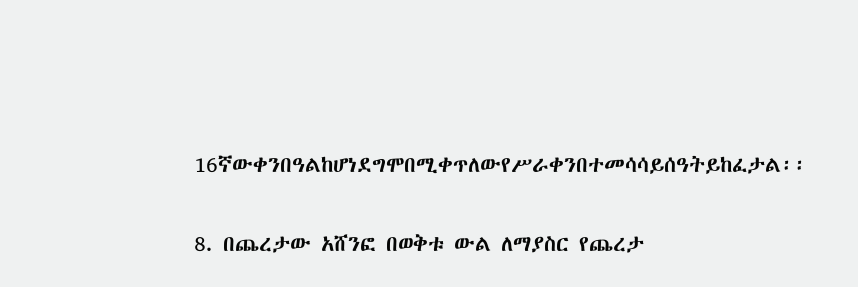16ኛውቀንበዓልከሆነደግሞበሚቀጥለውየሥራቀንበተመሳሳይሰዓትይከፈታል፡፡

8. በጨረታው አሸንፎ በወቅቱ ውል ለማያስር የጨረታ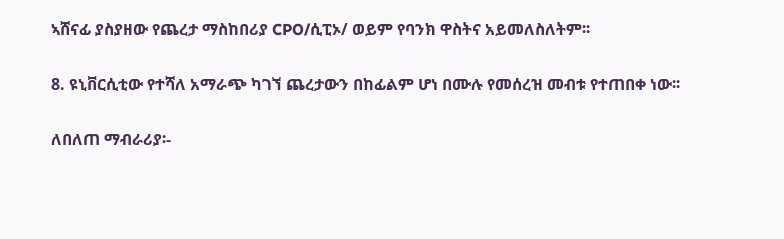ኣሸናፊ ያስያዘው የጨረታ ማስከበሪያ CPO/ሲፒኦ/ ወይም የባንክ ዋስትና አይመለስለትም፡፡

8. ዩኒቨርሲቲው የተሻለ አማራጭ ካገኘ ጨረታውን በከፊልም ሆነ በሙሉ የመሰረዝ መብቱ የተጠበቀ ነው፡፡

ለበለጠ ማብራሪያ፡-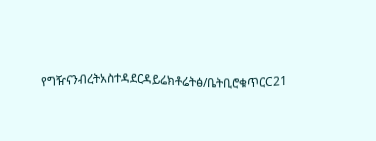የግዥናንብረትአስተዳደርዳይሬክቶሬትፅ/ቤትቢሮቁጥርC21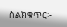ስልክቁጥር፡-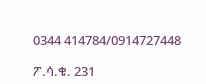0344 414784/0914727448

ፖ.ሳ.ቁ. 231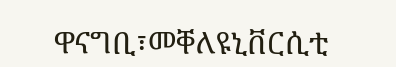ዋናግቢ፣መቐለዩኒቨርሲቲ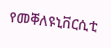የመቐለዩኒቨርሲቲ